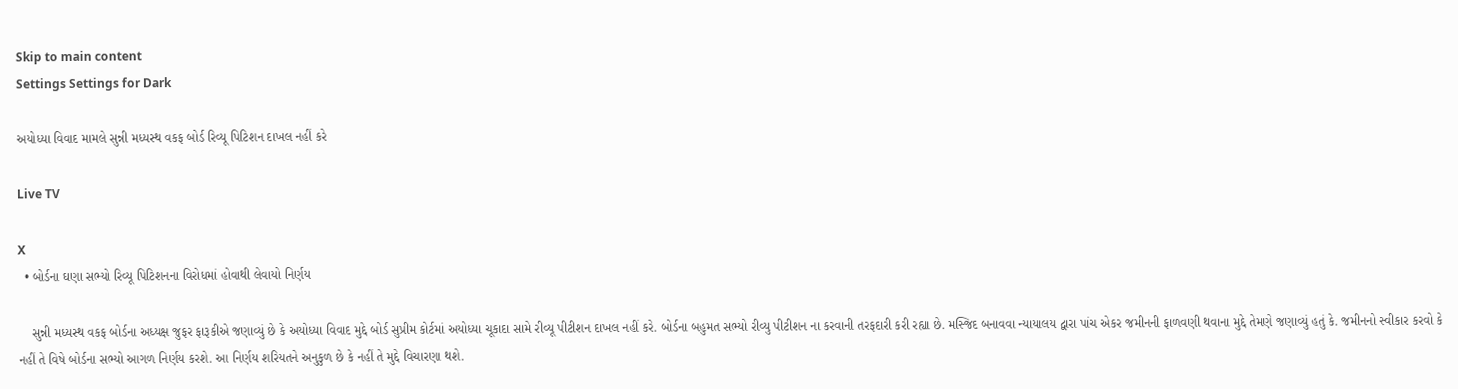Skip to main content
Settings Settings for Dark

અયોધ્યા વિવાદ મામલે સુન્ની મધ્યસ્થ વકફ બોર્ડ રિવ્યૂ પિટિશન દાખલ નહીં કરે

Live TV

X
  • બોર્ડના ઘણા સભ્યો રિવ્યૂ પિટિશનના વિરોધમાં હોવાથી લેવાયો નિર્ણય

    સુન્ની મધ્યસ્થ વકફ બોર્ડના અધ્યક્ષ જુફર ફારૂકીએ જણાવ્યું છે કે અયોધ્યા વિવાદ મુદ્દે બોર્ડ સુપ્રીમ કોર્ટમાં અયોધ્યા ચૂકાદા સામે રીવ્યૂ પીટીશન દાખલ નહીં કરે. બોર્ડના બહુમત સભ્યો રીવ્યુ પીટીશન ના કરવાની તરફદારી કરી રહ્યા છે. મસ્જિદ બનાવવા ન્યાયાલય દ્વારા પાંચ એકર જમીનની ફાળવણી થવાના મુદ્દે તેમણે જણાવ્યું હતું કે. જમીનનો સ્વીકાર કરવો કે નહીં તે વિષે બોર્ડના સભ્યો આગળ નિર્ણય કરશે. આ નિર્ણય શરિયતને અનુકુળ છે કે નહીં તે મુદ્દે વિચારણા થશે.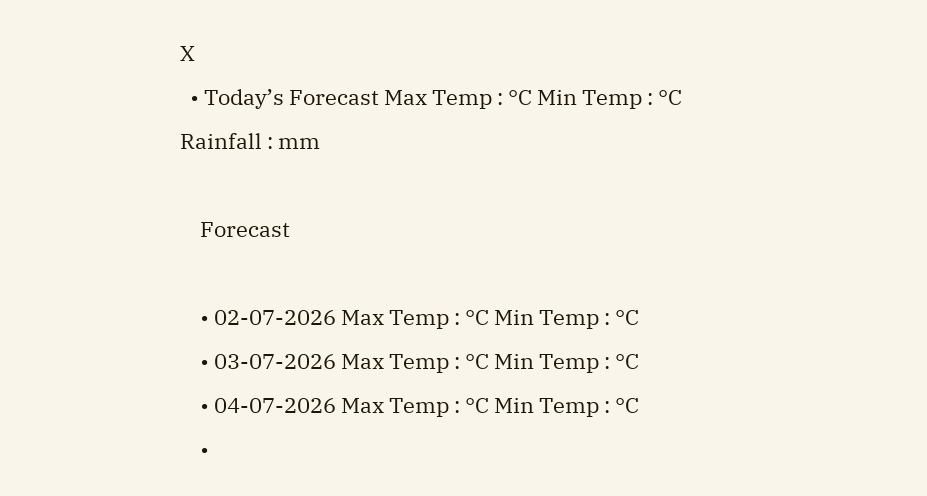X
  • Today’s Forecast Max Temp : °C Min Temp : °C Rainfall : mm

    Forecast

    • 02-07-2026 Max Temp : °C Min Temp : °C
    • 03-07-2026 Max Temp : °C Min Temp : °C
    • 04-07-2026 Max Temp : °C Min Temp : °C
    •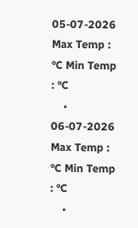05-07-2026 Max Temp : °C Min Temp : °C
    • 06-07-2026 Max Temp : °C Min Temp : °C
    •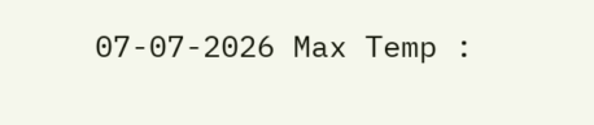07-07-2026 Max Temp :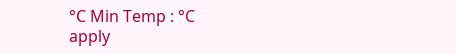°C Min Temp : °C
apply